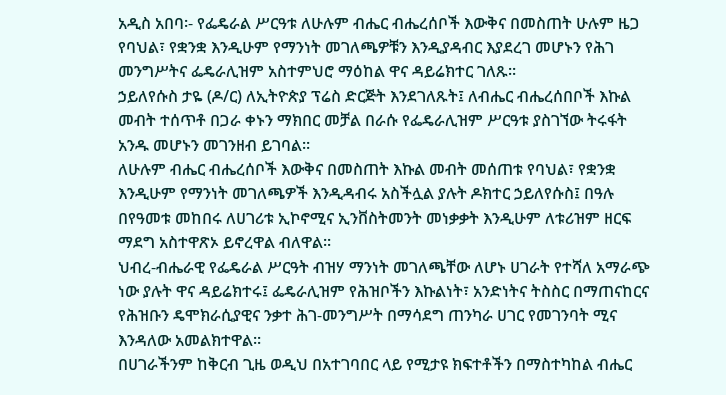አዲስ አበባ፡- የፌዴራል ሥርዓቱ ለሁሉም ብሔር ብሔረሰቦች እውቅና በመስጠት ሁሉም ዜጋ የባህል፣ የቋንቋ እንዲሁም የማንነት መገለጫዎቹን እንዲያዳብር እያደረገ መሆኑን የሕገ መንግሥትና ፌዴራሊዝም አስተምህሮ ማዕከል ዋና ዳይሬክተር ገለጹ፡፡
ኃይለየሱስ ታዬ (ዶ/ር) ለኢትዮጵያ ፕሬስ ድርጅት እንደገለጹት፤ ለብሔር ብሔረሰበቦች እኩል መብት ተሰጥቶ በጋራ ቀኑን ማክበር መቻል በራሱ የፌዴራሊዝም ሥርዓቱ ያስገኘው ትሩፋት አንዱ መሆኑን መገንዘብ ይገባል።
ለሁሉም ብሔር ብሔረሰቦች እውቅና በመስጠት እኩል መብት መሰጠቱ የባህል፣ የቋንቋ እንዲሁም የማንነት መገለጫዎች እንዲዳብሩ አስችሏል ያሉት ዶክተር ኃይለየሱስ፤ በዓሉ በየዓመቱ መከበሩ ለሀገሪቱ ኢኮኖሚና ኢንቨስትመንት መነቃቃት እንዲሁም ለቱሪዝም ዘርፍ ማደግ አስተዋጽኦ ይኖረዋል ብለዋል፡፡
ህብረ-ብሔራዊ የፌዴራል ሥርዓት ብዝሃ ማንነት መገለጫቸው ለሆኑ ሀገራት የተሻለ አማራጭ ነው ያሉት ዋና ዳይሬክተሩ፤ ፌዴራሊዝም የሕዝቦችን እኩልነት፣ አንድነትና ትስስር በማጠናከርና የሕዝቡን ዴሞክራሲያዊና ንቃተ ሕገ-መንግሥት በማሳደግ ጠንካራ ሀገር የመገንባት ሚና እንዳለው አመልክተዋል፡፡
በሀገራችንም ከቅርብ ጊዜ ወዲህ በአተገባበር ላይ የሚታዩ ክፍተቶችን በማስተካከል ብሔር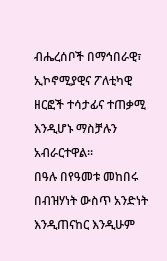ብሔረሰቦች በማኅበራዊ፣ ኢኮኖሚያዊና ፖለቲካዊ ዘርፎች ተሳታፊና ተጠቃሚ እንዲሆኑ ማስቻሉን አብራርተዋል፡፡
በዓሉ በየዓመቱ መከበሩ በብዝሃነት ውስጥ አንድነት እንዲጠናከር እንዲሁም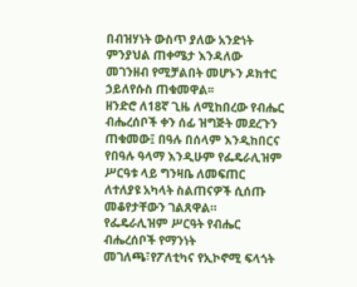በብዝሃነት ውስጥ ያለው አንድነት
ምንያህል ጠቀሜታ እንዳለው መገንዘብ የሚቻልበት መሆኑን ዶክተር ኃይለየሱስ ጠቁመዋል፡፡
ዘንድሮ ለ18ኛ ጊዜ ለሚከበረው የብሔር ብሔረሰቦች ቀን ሰፊ ዝግጅት መደረጉን ጠቁመው፤ በዓሉ በሰላም እንዲከበርና የበዓሉ ዓላማ እንዲሁም የፌዴራሊዝም ሥርዓቱ ላይ ግንዛቤ ለመፍጠር ለተለያዩ አካላት ስልጠናዎች ሲሰጡ መቆየታቸውን ገልጸዋል።
የፌዴራሊዝም ሥርዓት የብሔር ብሔረሰቦች የማንነት መገለጫ፣የፖለቲካና የኢኮኖሚ ፍላጎት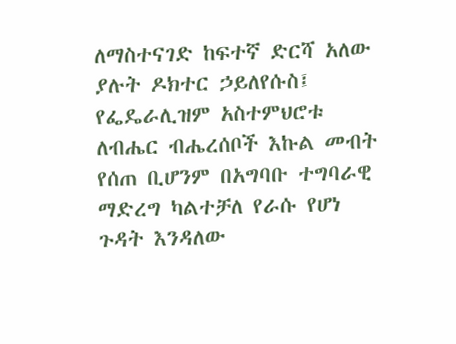ለማስተናገድ ከፍተኛ ድርሻ አለው ያሉት ዶክተር ኃይለየሱስ፤ የፌዴራሊዝም አስተምህሮቱ ለብሔር ብሔረሰቦች እኩል መብት የሰጠ ቢሆንም በአግባቡ ተግባራዊ ማድረግ ካልተቻለ የራሱ የሆነ ጉዳት እንዳለው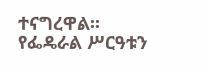ተናግረዋል፡፡
የፌዴራል ሥርዓቱን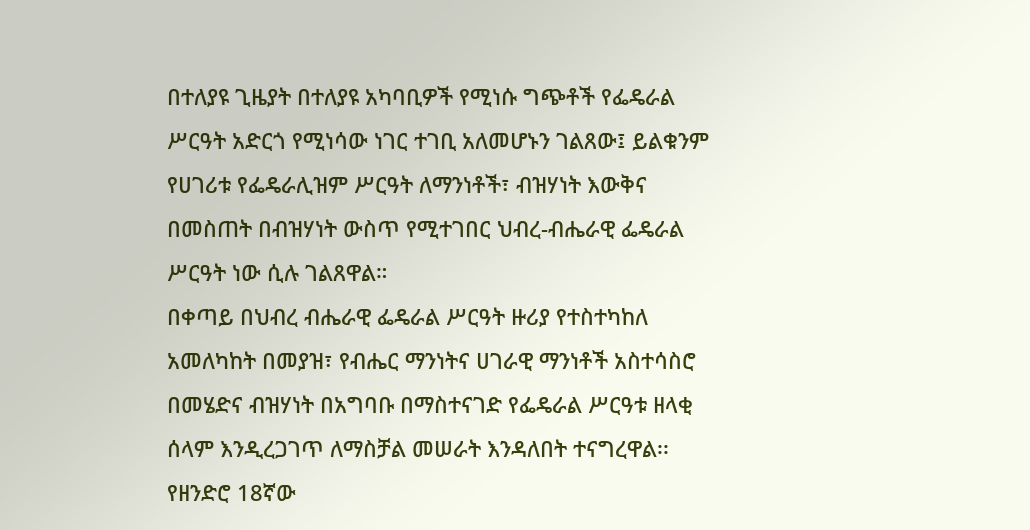በተለያዩ ጊዜያት በተለያዩ አካባቢዎች የሚነሱ ግጭቶች የፌዴራል ሥርዓት አድርጎ የሚነሳው ነገር ተገቢ አለመሆኑን ገልጸው፤ ይልቁንም የሀገሪቱ የፌዴራሊዝም ሥርዓት ለማንነቶች፣ ብዝሃነት እውቅና በመስጠት በብዝሃነት ውስጥ የሚተገበር ህብረ-ብሔራዊ ፌዴራል ሥርዓት ነው ሲሉ ገልጸዋል።
በቀጣይ በህብረ ብሔራዊ ፌዴራል ሥርዓት ዙሪያ የተስተካከለ አመለካከት በመያዝ፣ የብሔር ማንነትና ሀገራዊ ማንነቶች አስተሳስሮ በመሄድና ብዝሃነት በአግባቡ በማስተናገድ የፌዴራል ሥርዓቱ ዘላቂ ሰላም እንዲረጋገጥ ለማስቻል መሠራት እንዳለበት ተናግረዋል፡፡
የዘንድሮ 18ኛው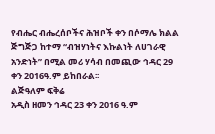የብሔር ብሔረሰቦችና ሕዝቦች ቀን በሶማሌ ክልል ጅግጅጋ ከተማ “ብዝሃነትና እኩልነት ለሀገራዊ አንድነት” በሚል መሪ ሃሳብ በመጪው ኅዳር 29 ቀን 2016ዓ.ም ይከበራል፡፡
ልጅዓለም ፍቅሬ
አዲስ ዘመን ኅዳር 23 ቀን 2016 ዓ.ም